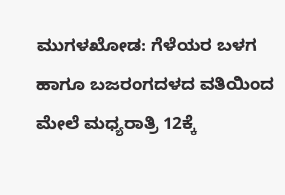ಮುಗಳಖೋಡ: ಗೆಳೆಯರ ಬಳಗ ಹಾಗೂ ಬಜರಂಗದಳದ ವತಿಯಿಂದ ಮೇಲೆ ಮಧ್ಯರಾತ್ರಿ 12ಕ್ಕೆ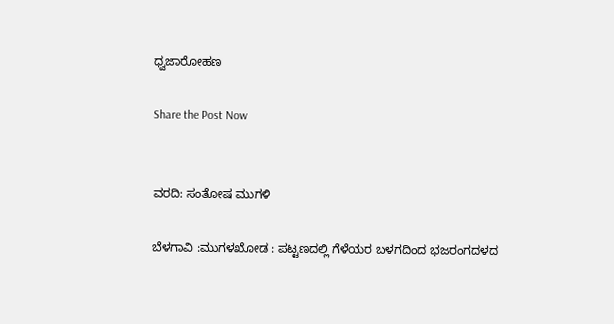ಧ್ವಜಾರೋಹಣ

Share the Post Now


ವರದಿ: ಸಂತೋಷ ಮುಗಳಿ

ಬೆಳಗಾವಿ :ಮುಗಳಖೋಡ : ಪಟ್ಟಣದಲ್ಲಿ ಗೆಳೆಯರ ಬಳಗದಿಂದ ಭಜರಂಗದಳದ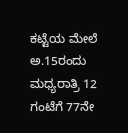ಕಟ್ಟೆಯ ಮೇಲೆ ಅ.15ರಂದು ಮಧ್ಯರಾತ್ರಿ 12 ಗಂಟೆಗೆ 77ನೇ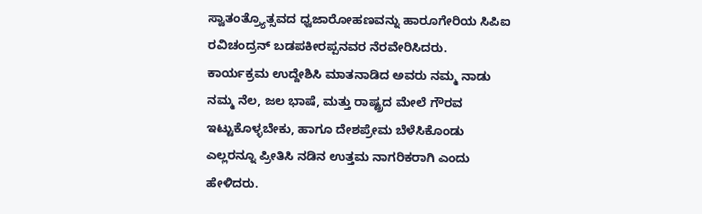ಸ್ವಾತಂತ್ರ್ಯೊತ್ಸವದ ಧ್ವಜಾರೋಹಣವನ್ನು ಹಾರೂಗೇರಿಯ ಸಿಪಿಐ ರವಿಚಂದ್ರನ್ ಬಡಪಕೀರಪ್ಪನವರ ನೆರವೇರಿಸಿದರು.
ಕಾರ್ಯಕ್ರಮ ಉದ್ದೇಶಿಸಿ ಮಾತನಾಡಿದ ಅವರು ನಮ್ಮ ನಾಡು ನಮ್ಮ ನೆಲ, ಜಲ ಭಾಷೆ, ಮತ್ತು ರಾಷ್ಟ್ರದ ಮೇಲೆ ಗೌರವ ಇಟ್ಟುಕೊಳ್ಳಬೇಕು, ಹಾಗೂ ದೇಶಪ್ರೇಮ ಬೆಳೆಸಿಕೊಂಡು ಎಲ್ಲರನ್ನೂ ಪ್ರೀತಿಸಿ ನಡಿನ ಉತ್ತಮ ನಾಗರಿಕರಾಗಿ ಎಂದು ಹೇಳಿದರು.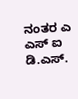ನಂತರ ಎ ಎಸ್ ಐ ಡಿ.ಎಸ್.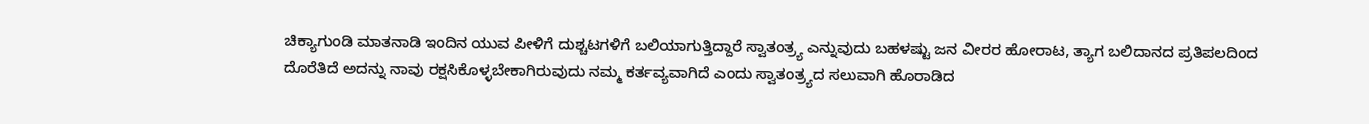ಚಿಕ್ಯಾಗುಂಡಿ ಮಾತನಾಡಿ ಇಂದಿನ ಯುವ ಪೀಳಿಗೆ ದುಶ್ಚಟಗಳಿಗೆ ಬಲಿಯಾಗುತ್ತಿದ್ದಾರೆ ಸ್ವಾತಂತ್ರ್ಯ ಎನ್ನುವುದು ಬಹಳಷ್ಟು ಜನ ವೀರರ ಹೋರಾಟ, ತ್ಯಾಗ ಬಲಿದಾನದ ಪ್ರತಿಪಲದಿಂದ ದೊರೆತಿದೆ ಅದನ್ನು ನಾವು ರಕ್ಷಸಿಕೊಳ್ಳಬೇಕಾಗಿರುವುದು ನಮ್ಮ ಕರ್ತವ್ಯವಾಗಿದೆ ಎಂದು ಸ್ವಾತಂತ್ರ್ಯದ ಸಲುವಾಗಿ ಹೊರಾಡಿದ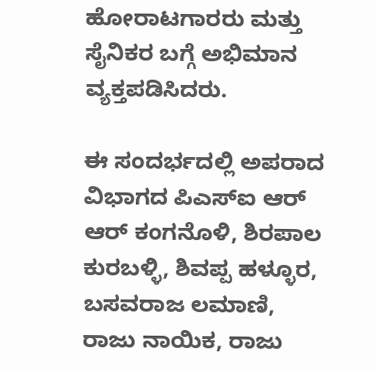ಹೋರಾಟಗಾರರು ಮತ್ತು ಸೈನಿಕರ ಬಗ್ಗೆ ಅಭಿಮಾನ ವ್ಯಕ್ತಪಡಿಸಿದರು.

ಈ ಸಂದರ್ಭದಲ್ಲಿ ಅಪರಾದ ವಿಭಾಗದ ಪಿಎಸ್ಐ ಆರ್ ಆರ್ ಕಂಗನೊಳಿ, ಶಿರಪಾಲ ಕುರಬಳ್ಳಿ, ಶಿವಪ್ಪ ಹಳ್ಳೂರ, ಬಸವರಾಜ ಲಮಾಣಿ, ರಾಜು ನಾಯಿಕ, ರಾಜು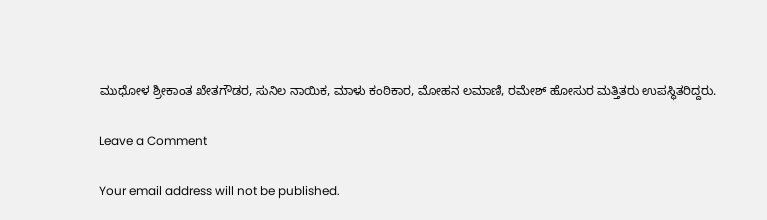ಮುಧೋಳ ಶ್ರೀಕಾಂತ ಖೇತಗೌಡರ, ಸುನಿಲ ನಾಯಿಕ, ಮಾಳು ಕಂಠಿಕಾರ, ಮೋಹನ ಲಮಾಣಿ, ರಮೇಶ್ ಹೋಸುರ ಮತ್ತಿತರು ಉಪಸ್ಥಿತರಿದ್ದರು.

Leave a Comment

Your email address will not be published.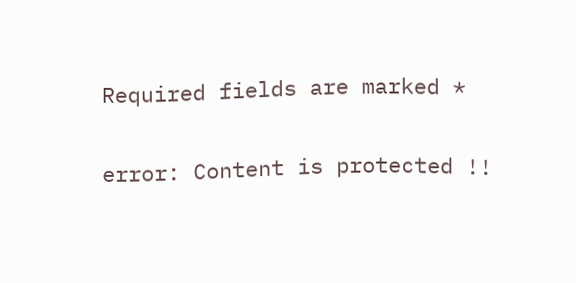Required fields are marked *

error: Content is protected !!